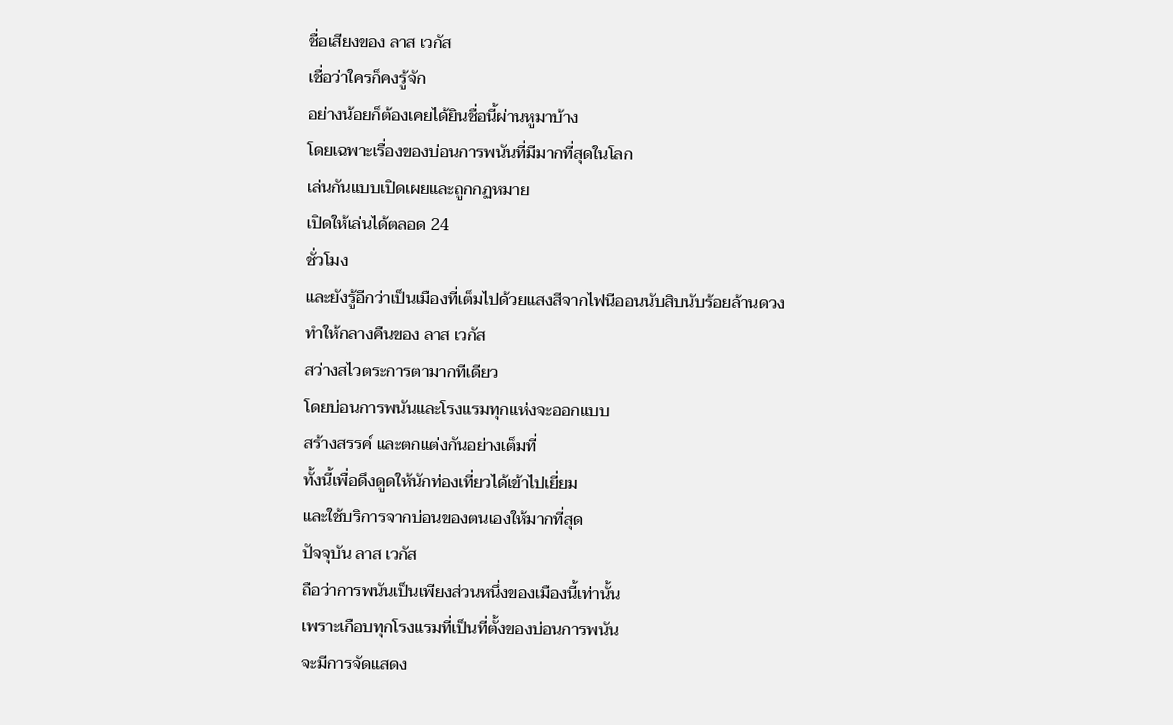ชื่อเสียงของ ลาส เวกัส
เชื่อว่าใครก็คงรู้จัก
อย่างน้อยก็ต้องเคยได้ยินชื่อนี้ผ่านหูมาบ้าง
โดยเฉพาะเรื่องของบ่อนการพนันที่มีมากที่สุดในโลก
เล่นกันแบบเปิดเผยและถูกกฏหมาย
เปิดให้เล่นได้ตลอด 24
ชั่วโมง
และยังรู้อีกว่าเป็นเมืองที่เต็มไปด้วยแสงสีจากไฟนีออนนับสิบนับร้อยล้านดวง
ทำให้กลางคืนของ ลาส เวกัส
สว่างสไวตระการตามากทีเดียว
โดยบ่อนการพนันและโรงแรมทุกแห่งจะออกแบบ
สร้างสรรค์ และตกแต่งกันอย่างเต็มที่
ทั้งนี้เพื่อดึงดูดให้นักท่องเที่ยวได้เข้าไปเยี่ยม
และใช้บริการจากบ่อนของตนเองให้มากที่สุด
ปัจจุบัน ลาส เวกัส
ถือว่าการพนันเป็นเพียงส่วนหนึ่งของเมืองนี้เท่านั้น
เพราะเกือบทุกโรงแรมที่เป็นที่ตั้งของบ่อนการพนัน
จะมีการจัดแสดง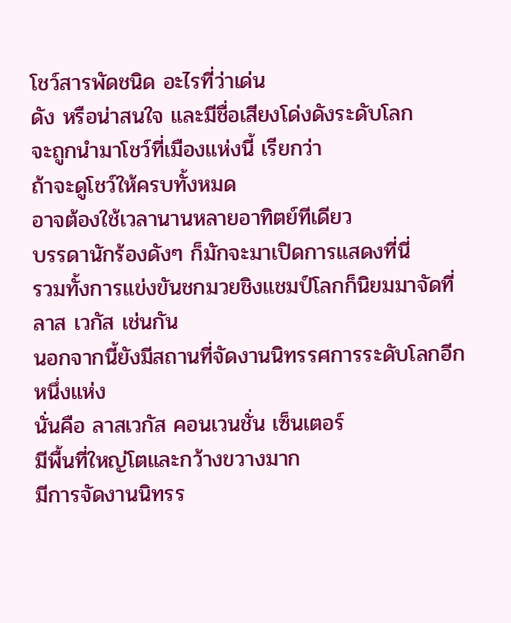โชว์สารพัดชนิด อะไรที่ว่าเด่น
ดัง หรือน่าสนใจ และมีชื่อเสียงโด่งดังระดับโลก
จะถูกนำมาโชว์ที่เมืองแห่งนี้ เรียกว่า
ถ้าจะดูโชว์ให้ครบทั้งหมด
อาจต้องใช้เวลานานหลายอาทิตย์ทีเดียว
บรรดานักร้องดังๆ ก็มักจะมาเปิดการแสดงที่นี่
รวมทั้งการแข่งขันชกมวยชิงแชมป์โลกก็นิยมมาจัดที่
ลาส เวกัส เช่นกัน
นอกจากนี้ยังมีสถานที่จัดงานนิทรรศการระดับโลกอีกหนึ่งแห่ง
นั่นคือ ลาสเวกัส คอนเวนชั่น เซ็นเตอร์
มีพื้นที่ใหญ่โตและกว้างขวางมาก
มีการจัดงานนิทรร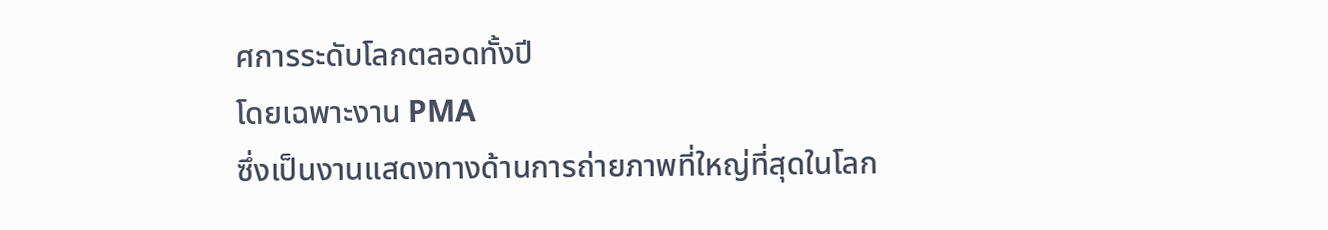ศการระดับโลกตลอดทั้งปี
โดยเฉพาะงาน PMA
ซึ่งเป็นงานแสดงทางด้านการถ่ายภาพที่ใหญ่ที่สุดในโลก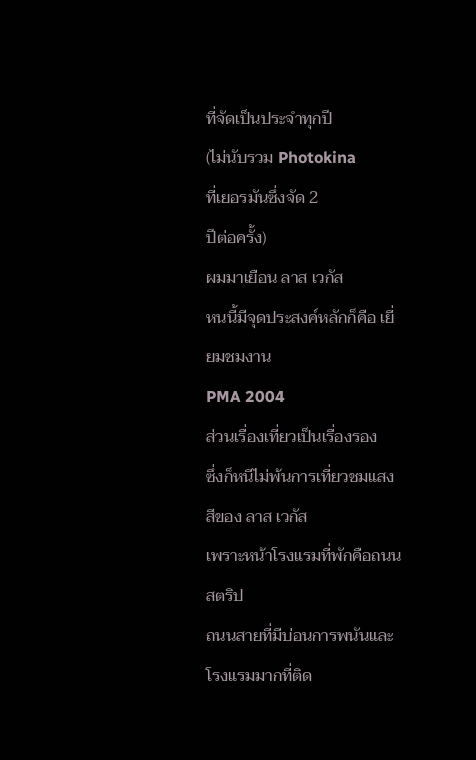ที่จัดเป็นประจำทุกปี
(ไม่นับรวม Photokina
ที่เยอรมันซึ่งจัด 2
ปีต่อครั้ง)
ผมมาเยือน ลาส เวกัส
หนนี้มีจุดประสงค์หลักก็คือ เยี่ยมชมงาน
PMA 2004
ส่วนเรื่องเที่ยวเป็นเรื่องรอง
ซึ่งก็หนีไม่พ้นการเที่ยวชมแสงสีของ ลาส เวกัส
เพราะหน้าโรงแรมที่พักคือถนน สตริป
ถนนสายที่มีบ่อนการพนันและโรงแรมมากที่ติด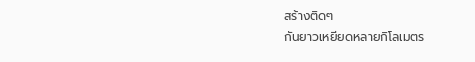สร้างติดๆ
กันยาวเหยียดหลายกิโลเมตร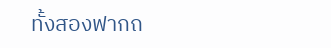ทั้งสองฟากถ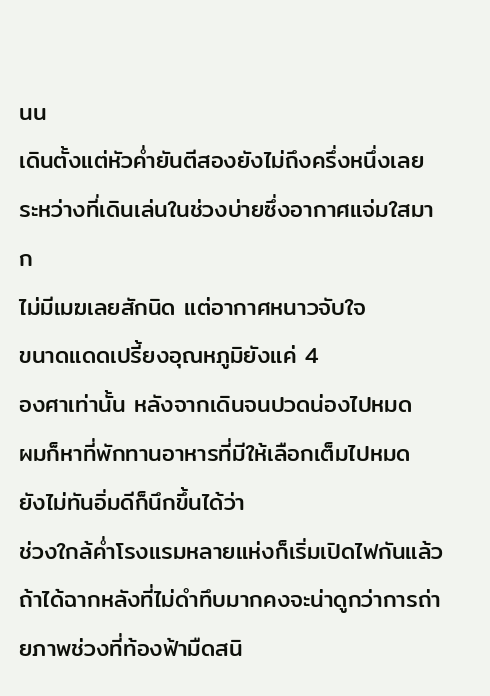นน
เดินตั้งแต่หัวค่ำยันตีสองยังไม่ถึงครึ่งหนึ่งเลย
ระหว่างที่เดินเล่นในช่วงบ่ายซึ่งอากาศแจ่มใสมาก
ไม่มีเมฆเลยสักนิด แต่อากาศหนาวจับใจ
ขนาดแดดเปรี้ยงอุณหภูมิยังแค่ 4
องศาเท่านั้น หลังจากเดินจนปวดน่องไปหมด
ผมก็หาที่พักทานอาหารที่มีให้เลือกเต็มไปหมด
ยังไม่ทันอิ่มดีก็นึกขึ้นได้ว่า
ช่วงใกล้ค่ำโรงแรมหลายแห่งก็เริ่มเปิดไฟกันแล้ว
ถ้าได้ฉากหลังที่ไม่ดำทึบมากคงจะน่าดูกว่าการถ่ายภาพช่วงที่ท้องฟ้ามืดสนิ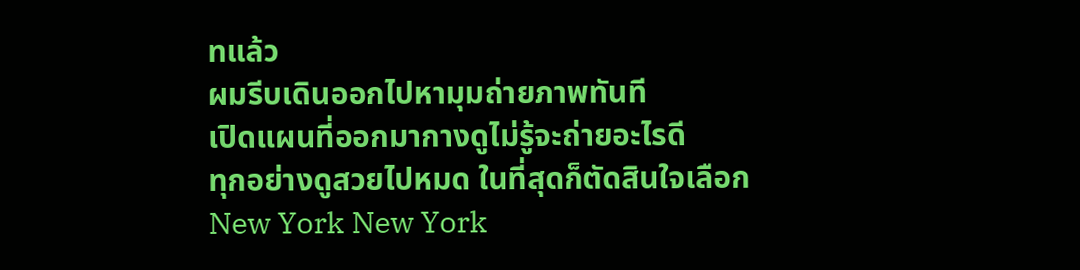ทแล้ว
ผมรีบเดินออกไปหามุมถ่ายภาพทันที
เปิดแผนที่ออกมากางดูไม่รู้จะถ่ายอะไรดี
ทุกอย่างดูสวยไปหมด ในที่สุดก็ตัดสินใจเลือก
New York New York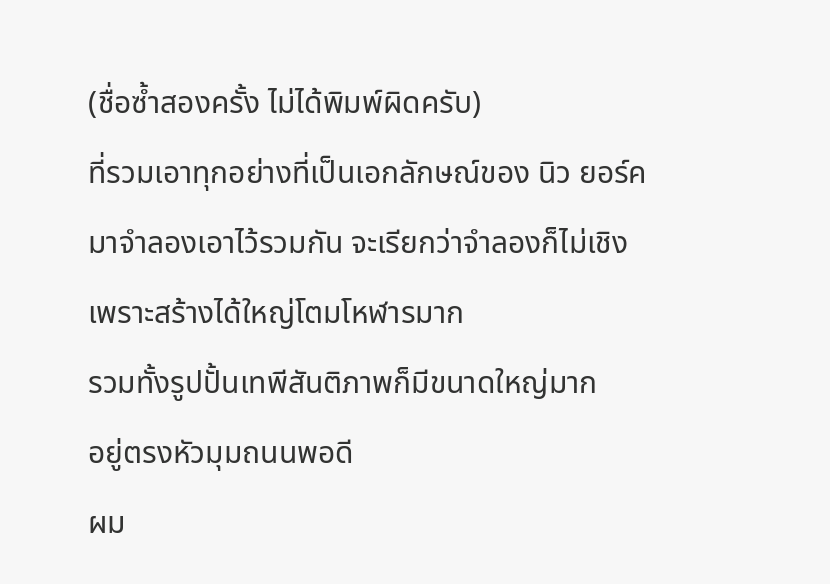(ชื่อซ้ำสองครั้ง ไม่ได้พิมพ์ผิดครับ)
ที่รวมเอาทุกอย่างที่เป็นเอกลักษณ์ของ นิว ยอร์ค
มาจำลองเอาไว้รวมกัน จะเรียกว่าจำลองก็ไม่เชิง
เพราะสร้างได้ใหญ่โตมโหฬารมาก
รวมทั้งรูปปั้นเทพีสันติภาพก็มีขนาดใหญ่มาก
อยู่ตรงหัวมุมถนนพอดี
ผม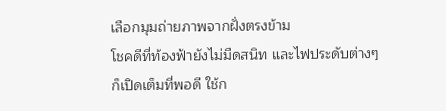เลือกมุมถ่ายภาพจากฝั่งตรงข้าม
โชคดีที่ท้องฟ้ายังไม่มืดสนิท และไฟประดับต่างๆ
ก็เปิดเต็มที่พอดี ใช้ก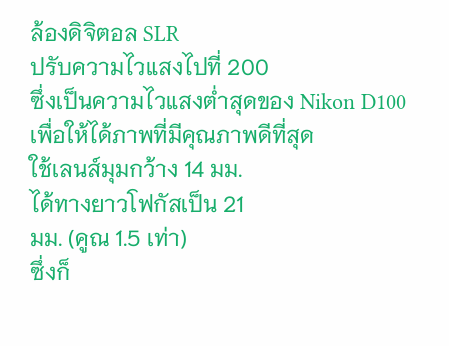ล้องดิจิตอล SLR
ปรับความไวแสงไปที่ 200
ซึ่งเป็นความไวแสงต่ำสุดของ Nikon D100
เพื่อให้ได้ภาพที่มีคุณภาพดีที่สุด
ใช้เลนส์มุมกว้าง 14 มม.
ได้ทางยาวโฟกัสเป็น 21
มม. (คูณ 1.5 เท่า)
ซึ่งก็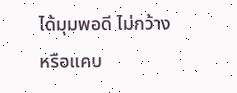ได้มุมพอดี ไม่กว้างหรือแคบ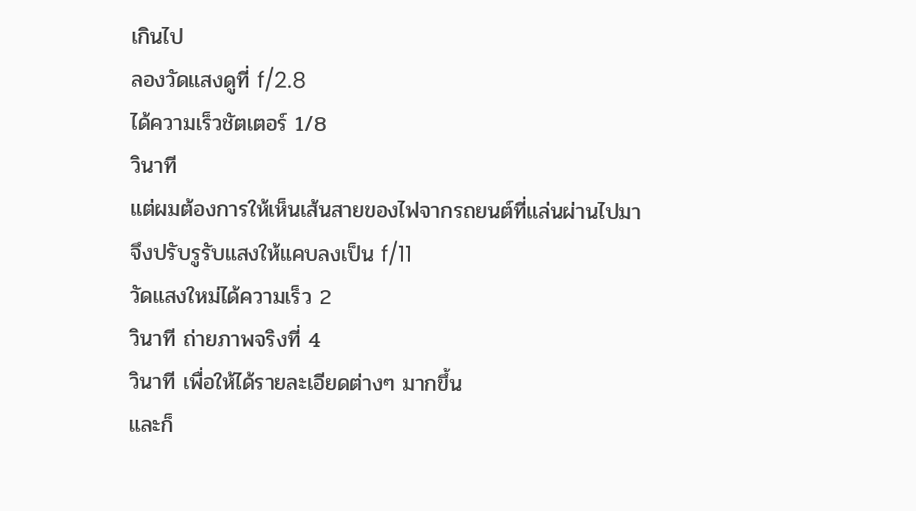เกินไป
ลองวัดแสงดูที่ f/2.8
ได้ความเร็วชัตเตอร์ 1/8
วินาที
แต่ผมต้องการให้เห็นเส้นสายของไฟจากรถยนต์ที่แล่นผ่านไปมา
จึงปรับรูรับแสงให้แคบลงเป็น f/11
วัดแสงใหม่ได้ความเร็ว 2
วินาที ถ่ายภาพจริงที่ 4
วินาที เพื่อให้ได้รายละเอียดต่างๆ มากขึ้น
และก็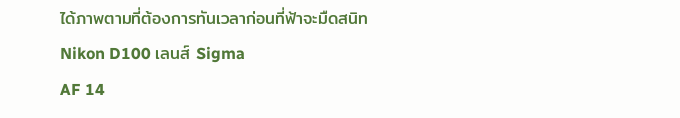ได้ภาพตามที่ต้องการทันเวลาก่อนที่ฟ้าจะมืดสนิท
Nikon D100 เลนส์ Sigma
AF 14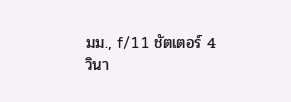มม., f/11 ชัตเตอร์ 4
วินา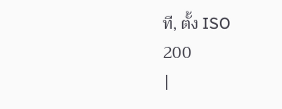ที, ตั้ง ISO
200
|